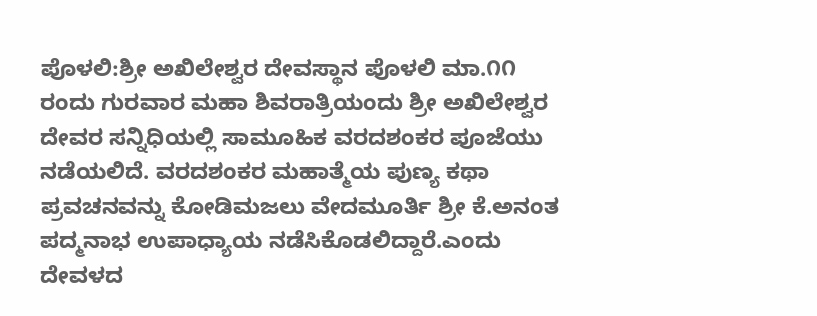ಪೊಳಲಿ:ಶ್ರೀ ಅಖಿಲೇಶ್ವರ ದೇವಸ್ಥಾನ ಪೊಳಲಿ ಮಾ.೧೧ ರಂದು ಗುರವಾರ ಮಹಾ ಶಿವರಾತ್ರಿಯಂದು ಶ್ರೀ ಅಖಿಲೇಶ್ವರ ದೇವರ ಸನ್ನಿಧಿಯಲ್ಲಿ ಸಾಮೂಹಿಕ ವರದಶಂಕರ ಪೂಜೆಯು ನಡೆಯಲಿದೆ. ವರದಶಂಕರ ಮಹಾತ್ಮೆಯ ಪುಣ್ಯ ಕಥಾ ಪ್ರವಚನವನ್ನು ಕೋಡಿಮಜಲು ವೇದಮೂರ್ತಿ ಶ್ರೀ ಕೆ.ಅನಂತ ಪದ್ಮನಾಭ ಉಪಾಧ್ಯಾಯ ನಡೆಸಿಕೊಡಲಿದ್ದಾರೆ.ಎಂದು ದೇವಳದ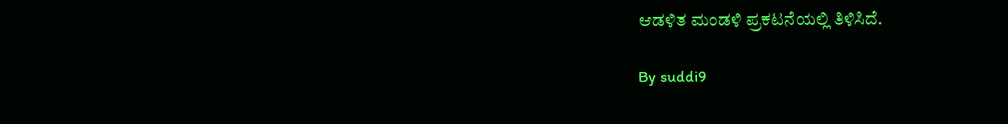ಆಡಳಿತ ಮಂಡಳಿ ಪ್ರಕಟನೆಯಲ್ಲಿ ತಿಳಿಸಿದೆ.

By suddi9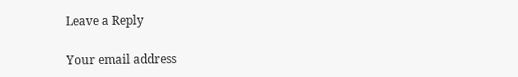Leave a Reply

Your email address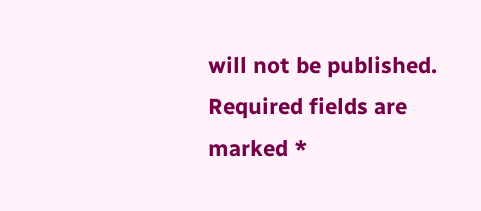will not be published. Required fields are marked *